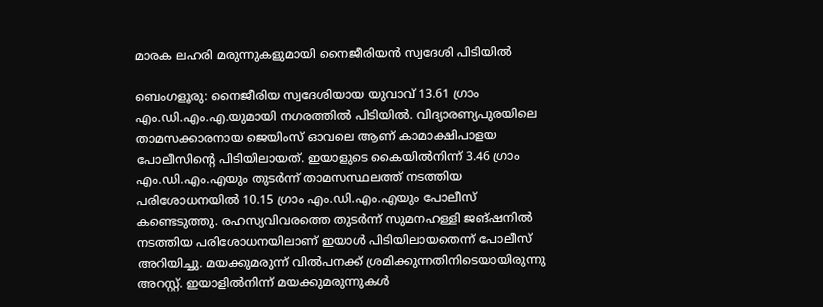മാരക ലഹരി മരുന്നുകളുമായി നൈജീരിയൻ സ്വദേശി പിടിയിൽ

ബെംഗളൂരു: നൈജീരിയ സ്വദേശിയായ യുവാവ് 13.61 ഗ്രാം എം.ഡി.എം.എ.യുമായി നഗരത്തില്‍ പിടിയില്‍. വിദ്യാരണ്യപുരയിലെ താമസക്കാരനായ ജെയിംസ് ഓവലെ ആണ് കാമാക്ഷിപാളയ പോലീസിന്റെ പിടിയിലായത്. ഇയാളുടെ കൈയില്‍നിന്ന് 3.46 ഗ്രാം എം.ഡി.എം.എയും തുടര്‍ന്ന് താമസസ്ഥലത്ത് നടത്തിയ പരിശോധനയില്‍ 10.15 ഗ്രാം എം.ഡി.എം.എയും പോലീസ് കണ്ടെടുത്തു. രഹസ്യവിവരത്തെ തുടര്‍ന്ന് സുമനഹള്ളി ജങ്ഷനില്‍ നടത്തിയ പരിശോധനയിലാണ് ഇയാള്‍ പിടിയിലായതെന്ന് പോലീസ് അറിയിച്ചു. മയക്കുമരുന്ന് വില്‍പനക്ക് ശ്രമിക്കുന്നതിനിടെയായിരുന്നു അറസ്റ്റ്. ഇയാളില്‍നിന്ന് മയക്കുമരുന്നുകള്‍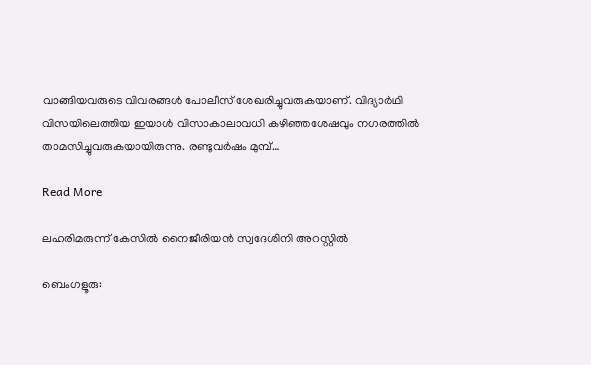വാങ്ങിയവരുടെ വിവരങ്ങള്‍ പോലീസ് ശേഖരിച്ചുവരുകയാണ്. വിദ്യാര്‍ഥി വിസയിലെത്തിയ ഇയാള്‍ വിസാകാലാവധി കഴിഞ്ഞശേഷവും നഗരത്തില്‍ താമസിച്ചുവരുകയായിരുന്നു. രണ്ടുവര്‍ഷം മുമ്പ്…

Read More

ലഹരിമരുന്ന് കേസിൽ നൈജീരിയൻ സ്വദേശിനി അറസ്റ്റിൽ

ബെംഗളൂരു: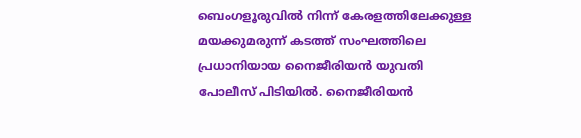ബെംഗളൂരുവിൽ നിന്ന് കേരളത്തിലേക്കുള്ള മയക്കുമരുന്ന് കടത്ത് സംഘത്തിലെ പ്രധാനിയായ നൈജീരിയന്‍ യുവതി പോലീസ് പിടിയിൽ. നൈജീരിയന്‍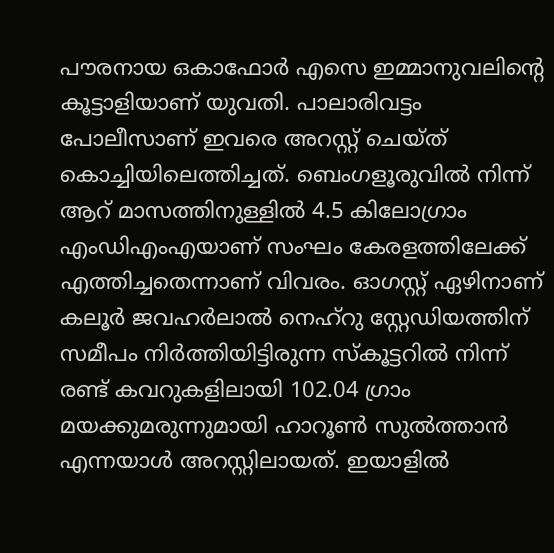പൗരനായ ഒകാഫോര്‍ എസെ ഇമ്മാനുവലിന്‍റെ കൂട്ടാളിയാണ് യുവതി. പാലാരിവട്ടം പോലീസാണ് ഇവരെ അറസ്റ്റ് ചെയ്ത് കൊച്ചിയിലെത്തിച്ചത്. ബെംഗളൂരുവില്‍ നിന്ന് ആറ് മാസത്തിനുള്ളില്‍ 4.5 കിലോഗ്രാം എംഡിഎംഎയാണ് സംഘം കേരളത്തിലേക്ക് എത്തിച്ചതെന്നാണ് വിവരം. ഓഗസ്റ്റ് ഏഴിനാണ് കലൂര്‍ ജവഹര്‍ലാല്‍ നെഹ്റു സ്റ്റേഡിയത്തിന് സമീപം നിര്‍ത്തിയിട്ടിരുന്ന സ്കൂട്ടറില്‍ നിന്ന് രണ്ട് കവറുകളിലായി 102.04 ഗ്രാം മയക്കുമരുന്നുമായി ഹാറൂണ്‍ സുല്‍ത്താന്‍ എന്നയാള്‍ അറസ്റ്റിലായത്. ഇയാളില്‍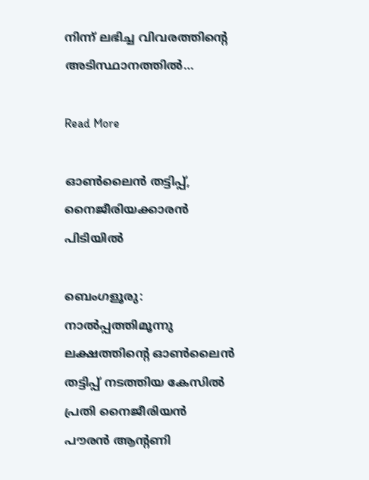നിന്ന് ലഭിച്ച വിവരത്തിന്‍റെ അടിസ്ഥാനത്തില്‍…

Read More

ഓൺലൈൻ തട്ടിപ്പ്, നൈജീരിയക്കാരൻ പിടിയിൽ

ബെംഗളൂരു: നാല്‍പ്പത്തിമൂന്നു ലക്ഷത്തിന്റെ ഓണ്‍ലൈന്‍ തട്ടിപ്പ്‌ നടത്തിയ കേസില്‍ പ്രതി നൈജീരിയന്‍ പൗരന്‍ ആന്റണി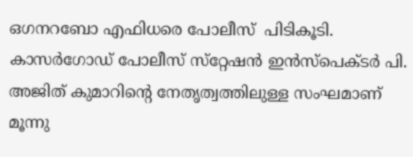ഒഗനറബോ എഫിധരെ പോലീസ്  പിടികൂടി. കാസര്‍ഗോഡ്‌ പോലീസ്‌ സ്‌റ്റേഷന്‍ ഇന്‍സ്‌പെക്‌ടര്‍ പി. അജിത്‌ കുമാറിന്റെ നേതൃത്വത്തിലുള്ള സംഘമാണ്‌ മൂന്നു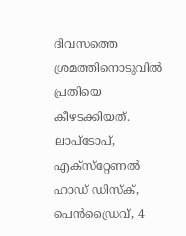ദിവസത്തെ ശ്രമത്തിനൊടുവില്‍ പ്രതിയെ കീഴടക്കിയത്‌. ലാപ്‌ടോപ്‌, എക്‌സ്‌റ്റേണല്‍ ഹാഡ്‌ ഡിസ്‌ക്‌, പെൻഡ്രൈവ്‌, 4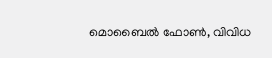മൊബൈല്‍ ഫോണ്‍, വിവിധ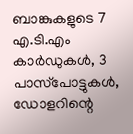ബാങ്കുകളുടെ 7 എ.ടി.എം കാര്‍ഡുകള്‍, 3 പാസ്‌പോട്ടുകള്‍, ഡോളറിന്റെ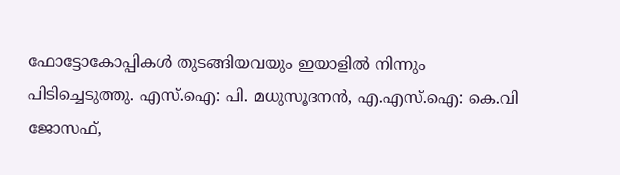ഫോട്ടോകോപ്പികള്‍ തുടങ്ങിയവയും ഇയാളിൽ നിന്നും പിടിച്ചെടുത്തു. എസ്‌.ഐ: പി. മധുസൂദനന്‍, എ.എസ്‌.ഐ: കെ.വി ജോസഫ്‌,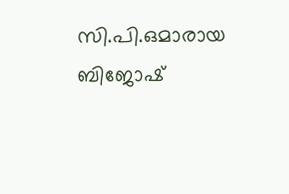സി.പി.ഒമാരായ ബിജോഷ്‌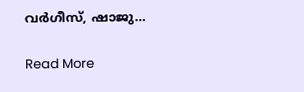വര്‍ഗീസ്‌, ഷാജു…

Read More